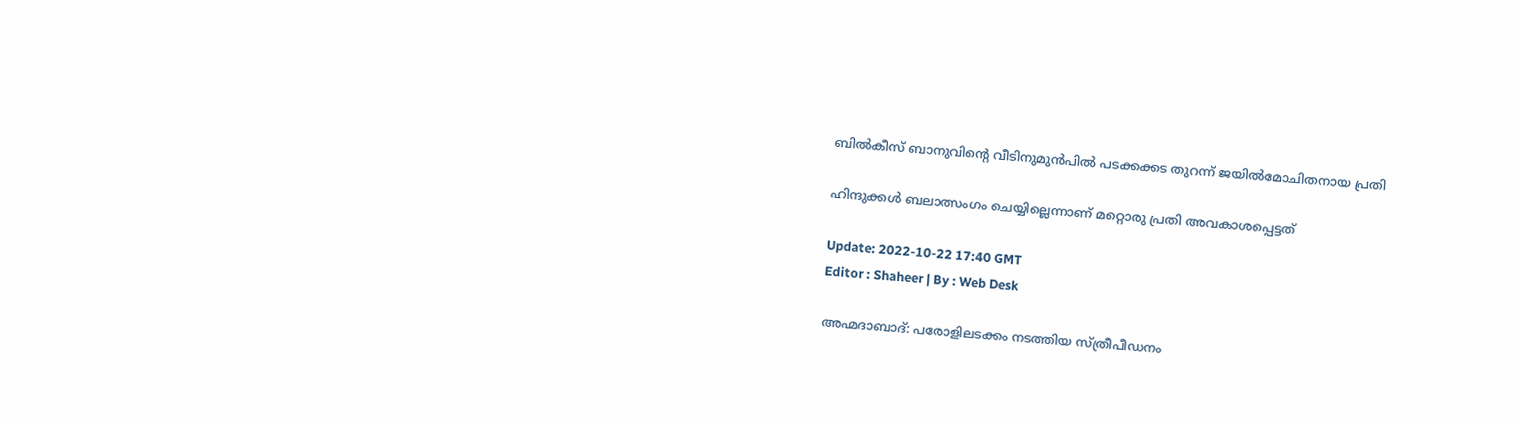ബിൽകീസ് ബാനുവിന്റെ വീടിനുമുൻപിൽ പടക്കക്കട തുറന്ന് ജയിൽമോചിതനായ പ്രതി

ഹിന്ദുക്കൾ ബലാത്സംഗം ചെയ്യില്ലെന്നാണ് മറ്റൊരു പ്രതി അവകാശപ്പെട്ടത്

Update: 2022-10-22 17:40 GMT
Editor : Shaheer | By : Web Desk

അഹ്മദാബാദ്: പരോളിലടക്കം നടത്തിയ സ്ത്രീപീഡനം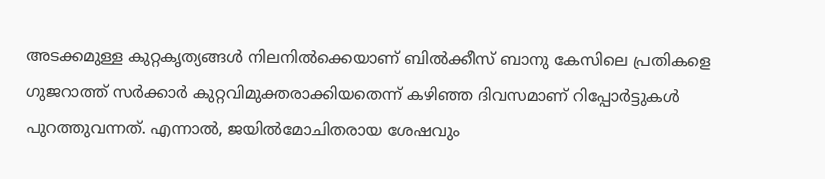അടക്കമുള്ള കുറ്റകൃത്യങ്ങൾ നിലനിൽക്കെയാണ് ബിൽക്കീസ് ബാനു കേസിലെ പ്രതികളെ ഗുജറാത്ത് സർക്കാർ കുറ്റവിമുക്തരാക്കിയതെന്ന് കഴിഞ്ഞ ദിവസമാണ് റിപ്പോർട്ടുകൾ പുറത്തുവന്നത്. എന്നാൽ, ജയിൽമോചിതരായ ശേഷവും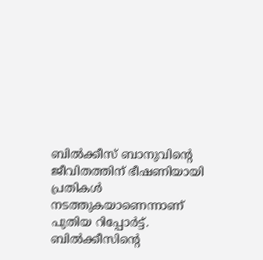ബിൽക്കീസ് ബാനുവിന്റെ ജീവിതത്തിന് ഭീഷണിയായി പ്രതികൾ നടത്തുകയാണെന്നാണ് പുതിയ റിപ്പോർട്ട്. ബിൽക്കീസിന്റെ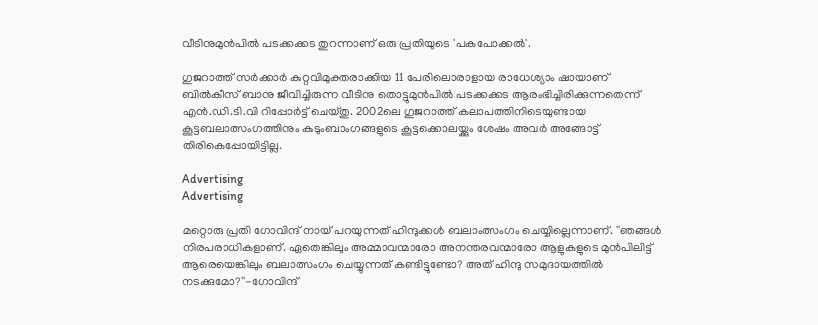വീടിനുമുൻപിൽ പടക്കക്കട തുറന്നാണ് ഒരു പ്രതിയുടെ 'പകപോക്കൽ'.

ഗുജറാത്ത് സർക്കാർ കുറ്റവിമുക്തരാക്കിയ 11 പേരിലൊരാളായ രാധേശ്യാം ഷായാണ് ബിൽകീസ് ബാനു ജീവിച്ചിരുന്ന വീടിനു തൊട്ടുമുൻപിൽ പടക്കക്കട ആരംഭിച്ചിരിക്കുന്നതെന്ന് എൻ.ഡി.ടി.വി റിപ്പോർട്ട് ചെയ്തു. 2002ലെ ഗുജറാത്ത് കലാപത്തിനിടെയുണ്ടായ കൂട്ടബലാത്സംഗത്തിനും കുടുംബാംഗങ്ങളുടെ കൂട്ടക്കൊലയ്ക്കും ശേഷം അവർ അങ്ങോട്ട് തിരികെപ്പോയിട്ടില്ല.

Advertising
Advertising

മറ്റൊരു പ്രതി ഗോവിന്ദ് നായ് പറയുന്നത് ഹിന്ദുക്കൾ ബലാംത്സംഗം ചെയ്യില്ലെന്നാണ്. ''ഞങ്ങൾ നിരപരാധികളാണ്. ഏതെങ്കിലും അമ്മാവന്മാരോ അനന്തരവന്മാരോ ആളുകളുടെ മുൻപിലിട്ട് ആരെയെങ്കിലും ബലാത്സംഗം ചെയ്യുന്നത് കണ്ടിട്ടുണ്ടോ? അത് ഹിന്ദു സമുദായത്തിൽ നടക്കുമോ?''-ഗോവിന്ദ്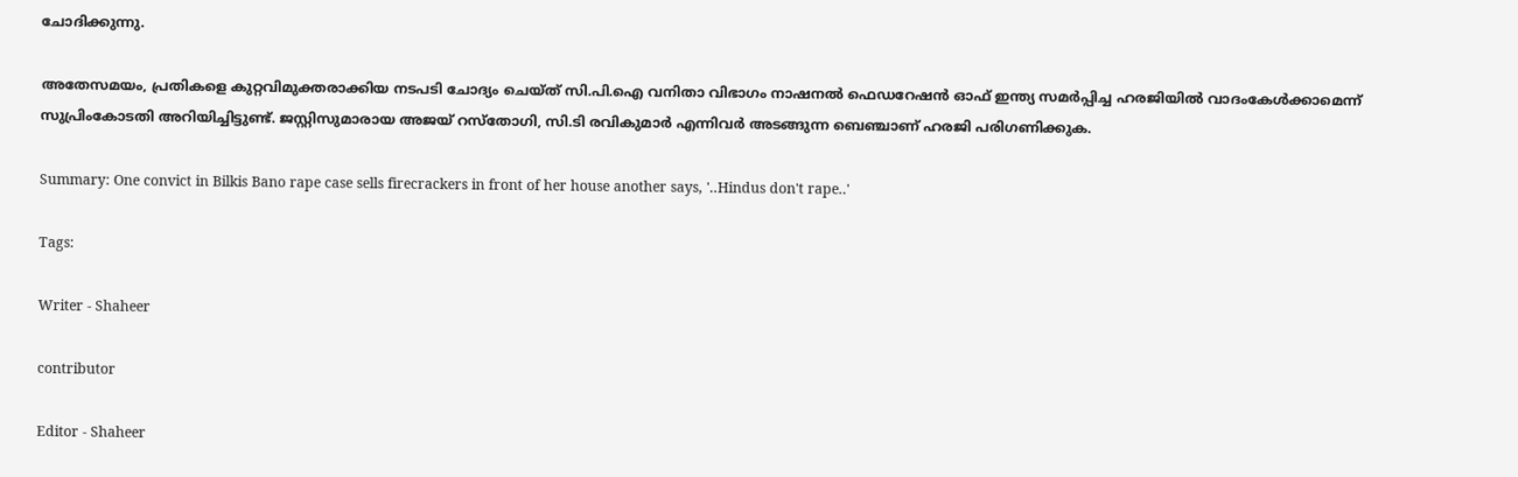ചോദിക്കുന്നു.

അതേസമയം, പ്രതികളെ കുറ്റവിമുക്തരാക്കിയ നടപടി ചോദ്യം ചെയ്ത് സി.പി.ഐ വനിതാ വിഭാഗം നാഷനൽ ഫെഡറേഷൻ ഓഫ് ഇന്ത്യ സമർപ്പിച്ച ഹരജിയിൽ വാദംകേൾക്കാമെന്ന് സുപ്രിംകോടതി അറിയിച്ചിട്ടുണ്ട്. ജസ്റ്റിസുമാരായ അജയ് റസ്‌തോഗി, സി.ടി രവികുമാർ എന്നിവർ അടങ്ങുന്ന ബെഞ്ചാണ് ഹരജി പരിഗണിക്കുക.

Summary: One convict in Bilkis Bano rape case sells firecrackers in front of her house another says, '..Hindus don't rape..'

Tags:

Writer - Shaheer

contributor

Editor - Shaheer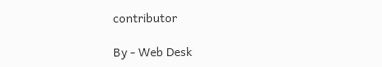contributor

By - Web Desk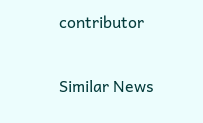contributor

Similar News